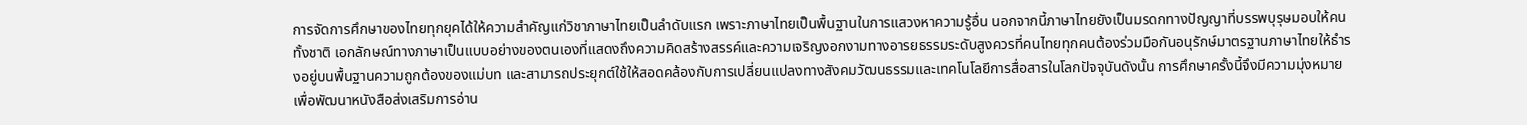การจัดการศึกษาของไทยทุกยุคได้ให้ความสำคัญแก่วิชาภาษาไทยเป็นลำดับแรก เพราะภาษาไทยเป็นพื้นฐานในการแสวงหาความรู้อื่น นอกจากนี้ภาษาไทยยังเป็นมรดกทางปัญญาที่บรรพบุรุษมอบให้คนทั้งชาติ เอกลักษณ์ทางภาษาเป็นแบบอย่างของตนเองที่แสดงถึงความคิดสร้างสรรค์และความเจริญงอกงามทางอารยธรรมระดับสูงควรที่คนไทยทุกคนต้องร่วมมือกันอนุรักษ์มาตรฐานภาษาไทยให้ธำรงอยู่บนพื้นฐานความถูกต้องของแม่บท และสามารถประยุกต์ใช้ให้สอดคล้องกับการเปลี่ยนแปลงทางสังคมวัฒนธรรมและเทคโนโลยีการสื่อสารในโลกปัจจุบันดังนั้น การศึกษาครั้งนี้จึงมีความมุ่งหมาย เพื่อพัฒนาหนังสือส่งเสริมการอ่าน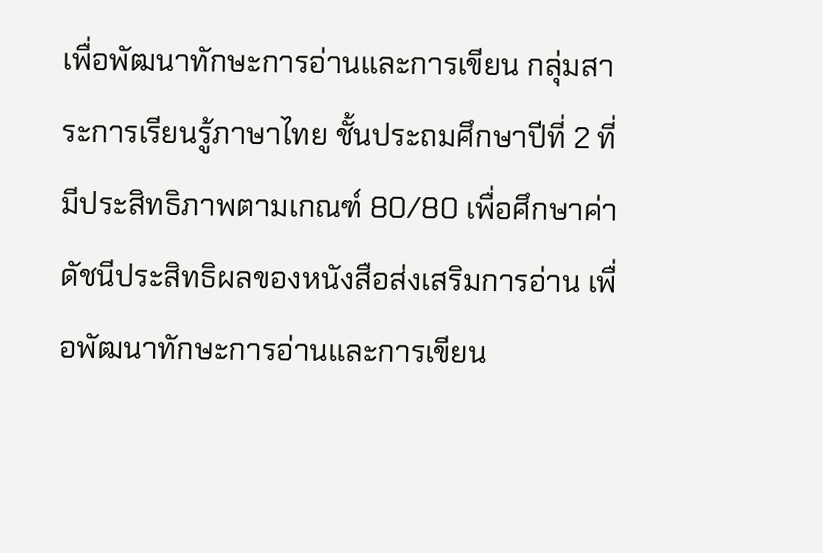เพื่อพัฒนาทักษะการอ่านและการเขียน กลุ่มสาระการเรียนรู้ภาษาไทย ชั้นประถมศึกษาปีที่ 2 ที่มีประสิทธิภาพตามเกณฑ์ 80/80 เพื่อศึกษาค่าดัชนีประสิทธิผลของหนังสือส่งเสริมการอ่าน เพื่อพัฒนาทักษะการอ่านและการเขียน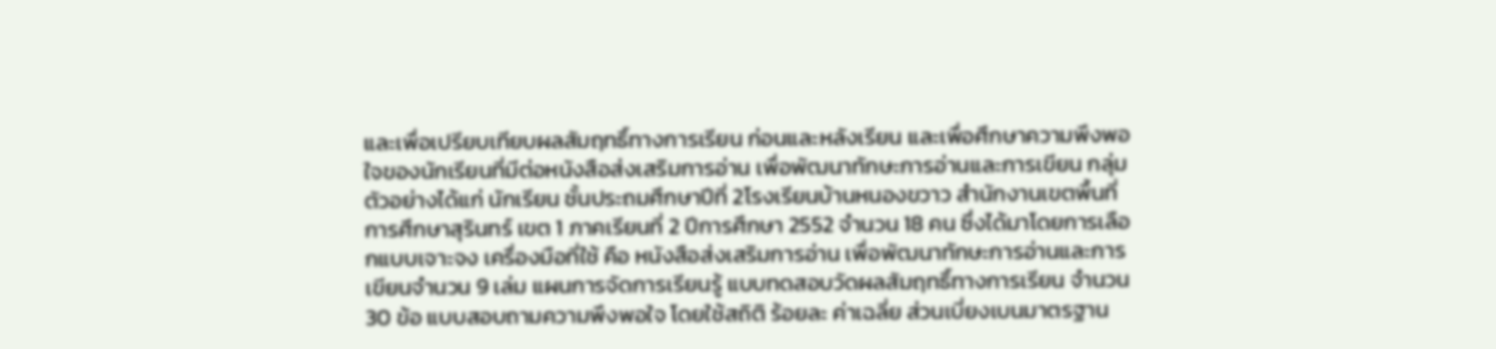และเพื่อเปรียบเทียบผลสัมฤทธิ์ทางการเรียน ก่อนและหลังเรียน และเพื่อศึกษาความพึงพอใจของนักเรียนที่มีต่อหนังสือส่งเสริมการอ่าน เพื่อพัฒนาทักษะการอ่านและการเขียน กลุ่มตัวอย่างได้แก่ นักเรียน ชั้นประถมศึกษาปีที่ 2โรงเรียนบ้านหนองขวาว สำนักงานเขตพื้นที่การศึกษาสุรินทร์ เขต 1 ภาคเรียนที่ 2 ปีการศึกษา 2552 จำนวน 18 คน ซึ่งได้มาโดยการเลือกแบบเจาะจง เครื่องมือที่ใช้ คือ หนังสือส่งเสริมการอ่าน เพื่อพัฒนาทักษะการอ่านและการเขียนจำนวน 9 เล่ม แผนการจัดการเรียนรู้ แบบทดสอบวัดผลสัมฤทธิ์ทางการเรียน จำนวน 30 ข้อ แบบสอบถามความพึงพอใจ โดยใช้สถิติ ร้อยละ ค่าเฉลี่ย ส่วนเบี่ยงเบนมาตรฐาน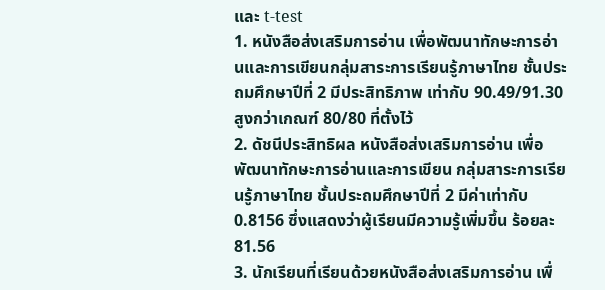และ t-test
1. หนังสือส่งเสริมการอ่าน เพื่อพัฒนาทักษะการอ่านและการเขียนกลุ่มสาระการเรียนรู้ภาษาไทย ชั้นประถมศึกษาปีที่ 2 มีประสิทธิภาพ เท่ากับ 90.49/91.30สูงกว่าเกณฑ์ 80/80 ที่ตั้งไว้
2. ดัชนีประสิทธิผล หนังสือส่งเสริมการอ่าน เพื่อพัฒนาทักษะการอ่านและการเขียน กลุ่มสาระการเรียนรู้ภาษาไทย ชั้นประถมศึกษาปีที่ 2 มีค่าเท่ากับ 0.8156 ซึ่งแสดงว่าผู้เรียนมีความรู้เพิ่มขึ้น ร้อยละ 81.56
3. นักเรียนที่เรียนด้วยหนังสือส่งเสริมการอ่าน เพื่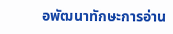อพัฒนาทักษะการอ่าน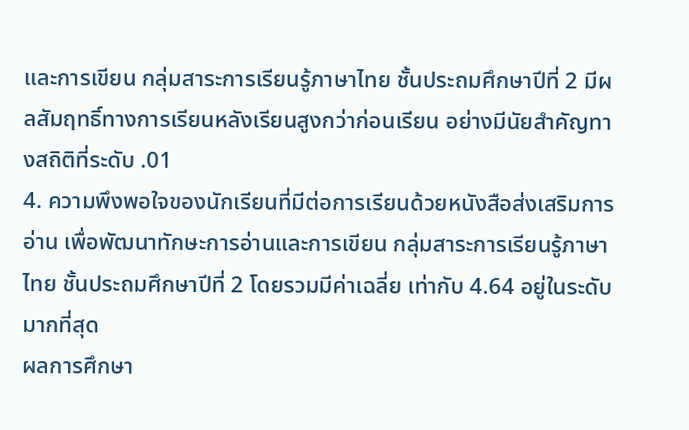และการเขียน กลุ่มสาระการเรียนรู้ภาษาไทย ชั้นประถมศึกษาปีที่ 2 มีผลสัมฤทธิ์ทางการเรียนหลังเรียนสูงกว่าก่อนเรียน อย่างมีนัยสำคัญทางสถิติที่ระดับ .01
4. ความพึงพอใจของนักเรียนที่มีต่อการเรียนด้วยหนังสือส่งเสริมการอ่าน เพื่อพัฒนาทักษะการอ่านและการเขียน กลุ่มสาระการเรียนรู้ภาษาไทย ชั้นประถมศึกษาปีที่ 2 โดยรวมมีค่าเฉลี่ย เท่ากับ 4.64 อยู่ในระดับมากที่สุด
ผลการศึกษา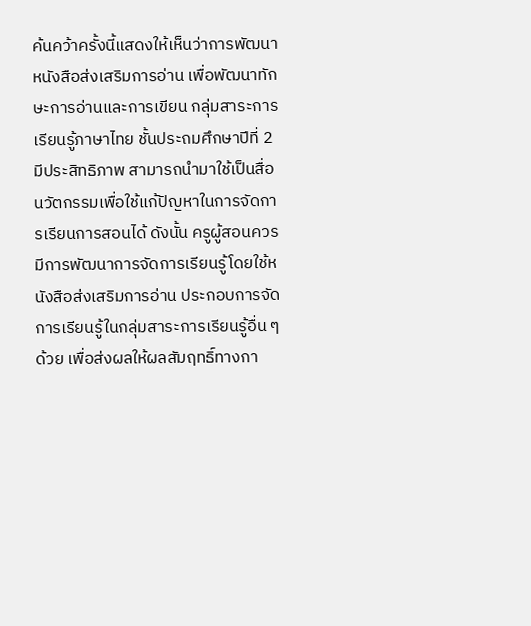ค้นคว้าครั้งนี้แสดงให้เห็นว่าการพัฒนาหนังสือส่งเสริมการอ่าน เพื่อพัฒนาทักษะการอ่านและการเขียน กลุ่มสาระการเรียนรู้ภาษาไทย ชั้นประถมศึกษาปีที่ 2 มีประสิทธิภาพ สามารถนำมาใช้เป็นสื่อนวัตกรรมเพื่อใช้แก้ปัญหาในการจัดการเรียนการสอนได้ ดังนั้น ครูผู้สอนควรมีการพัฒนาการจัดการเรียนรู้โดยใช้หนังสือส่งเสริมการอ่าน ประกอบการจัดการเรียนรู้ในกลุ่มสาระการเรียนรู้อื่น ๆ ด้วย เพื่อส่งผลให้ผลสัมฤทธิ์ทางกา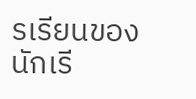รเรียนของนักเรี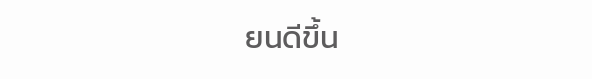ยนดีขึ้น